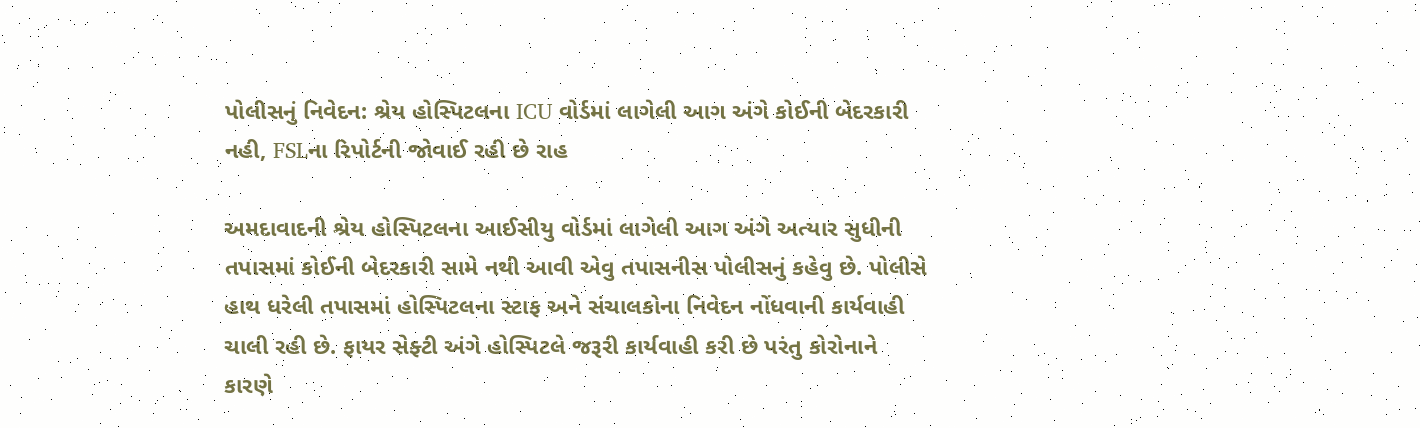પોલીસનું નિવેદન: શ્રેય હોસ્પિટલના ICU વોર્ડમાં લાગેલી આગ અંગે કોઈની બેદરકારી નહી, FSLના રિપોર્ટની જોવાઈ રહી છે રાહ

અમદાવાદની શ્રેય હોસ્પિટલના આઈસીયુ વોર્ડમાં લાગેલી આગ અંગે અત્યાર સુધીની તપાસમાં કોઈની બેદરકારી સામે નથી આવી એવુ તપાસનીસ પોલીસનું કહેવુ છે. પોલીસે હાથ ધરેલી તપાસમાં હોસ્પિટલના સ્ટાફ અને સંચાલકોના નિવેદન નોંધવાની કાર્યવાહી ચાલી રહી છે. ફાયર સેફ્ટી અંગે હોસ્પિટલે જરૂરી કાર્યવાહી કરી છે પરંતુ કોરોનાને કારણે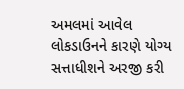અમલમાં આવેલ લોકડાઉનને કારણે યોગ્ય સત્તાધીશને અરજી કરી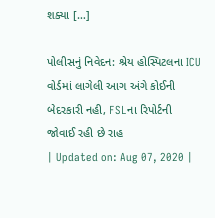શક્યા […]

પોલીસનું નિવેદન: શ્રેય હોસ્પિટલના ICU વોર્ડમાં લાગેલી આગ અંગે કોઈની બેદરકારી નહી, FSLના રિપોર્ટની જોવાઈ રહી છે રાહ
| Updated on: Aug 07, 2020 |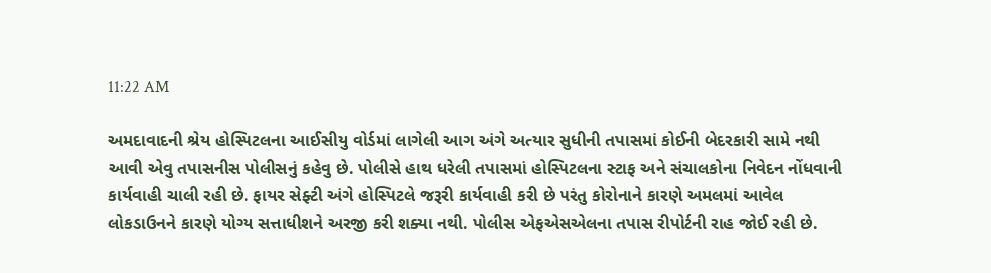11:22 AM

અમદાવાદની શ્રેય હોસ્પિટલના આઈસીયુ વોર્ડમાં લાગેલી આગ અંગે અત્યાર સુધીની તપાસમાં કોઈની બેદરકારી સામે નથી આવી એવુ તપાસનીસ પોલીસનું કહેવુ છે. પોલીસે હાથ ધરેલી તપાસમાં હોસ્પિટલના સ્ટાફ અને સંચાલકોના નિવેદન નોંધવાની કાર્યવાહી ચાલી રહી છે. ફાયર સેફ્ટી અંગે હોસ્પિટલે જરૂરી કાર્યવાહી કરી છે પરંતુ કોરોનાને કારણે અમલમાં આવેલ લોકડાઉનને કારણે યોગ્ય સત્તાધીશને અરજી કરી શક્યા નથી. પોલીસ એફએસએલના તપાસ રીપોર્ટની રાહ જોઈ રહી છે.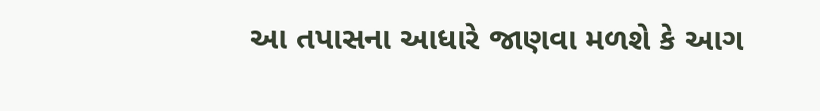આ તપાસના આધારે જાણવા મળશે કે આગ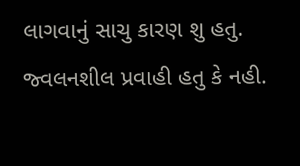લાગવાનું સાચુ કારણ શુ હતુ. જ્વલનશીલ પ્રવાહી હતુ કે નહી.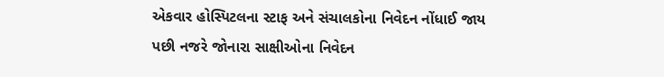એકવાર હોસ્પિટલના સ્ટાફ અને સંચાલકોના નિવેદન નોંધાઈ જાય પછી નજરે જોનારા સાક્ષીઓના નિવેદન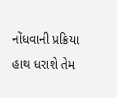નોંધવાની પ્રક્રિયા હાથ ધરાશે તેમ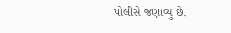પોલીસે જણાવ્યુ છે.